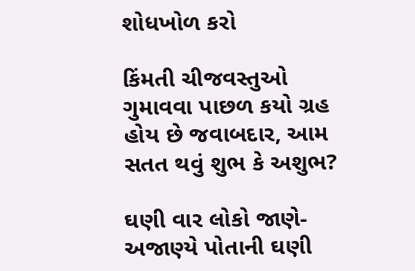શોધખોળ કરો

કિંમતી ચીજવસ્તુઓ ગુમાવવા પાછળ કયો ગ્રહ હોય છે જવાબદાર, આમ સતત થવું શુભ કે અશુભ?

ઘણી વાર લોકો જાણે-અજાણ્યે પોતાની ઘણી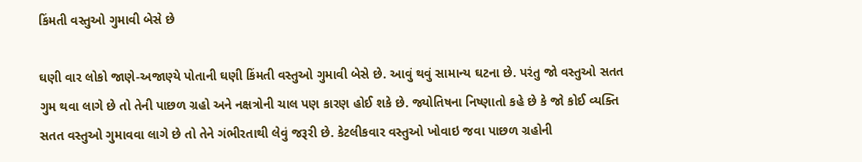કિંમતી વસ્તુઓ ગુમાવી બેસે છે

ઘણી વાર લોકો જાણે-અજાણ્યે પોતાની ઘણી કિંમતી વસ્તુઓ ગુમાવી બેસે છે. આવું થવું સામાન્ય ઘટના છે. પરંતુ જો વસ્તુઓ સતત ગુમ થવા લાગે છે તો તેની પાછળ ગ્રહો અને નક્ષત્રોની ચાલ પણ કારણ હોઈ શકે છે. જ્યોતિષના નિષ્ણાતો કહે છે કે જો કોઈ વ્યક્તિ સતત વસ્તુઓ ગુમાવવા લાગે છે તો તેને ગંભીરતાથી લેવું જરૂરી છે. કેટલીકવાર વસ્તુઓ ખોવાઇ જવા પાછળ ગ્રહોની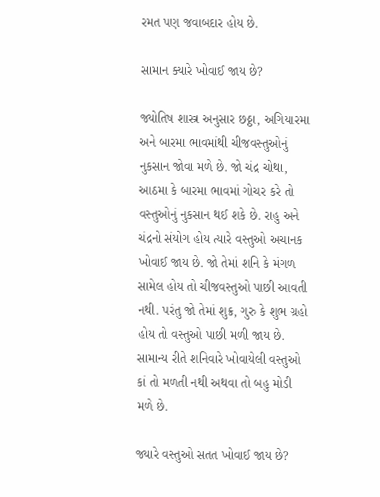રમત પણ જવાબદાર હોય છે.

સામાન ક્યારે ખોવાઈ જાય છે?

જ્યોતિષ શાસ્ત્ર અનુસાર છઠ્ઠા, અગિયારમા અને બારમા ભાવમાંથી ચીજવસ્તુઓનું નુકસાન જોવા મળે છે. જો ચંદ્ર ચોથા, આઠમા કે બારમા ભાવમાં ગોચર કરે તો વસ્તુઓનું નુકસાન થઈ શકે છે. રાહુ અને ચંદ્રનો સંયોગ હોય ત્યારે વસ્તુઓ અચાનક ખોવાઈ જાય છે. જો તેમાં શનિ કે મંગળ સામેલ હોય તો ચીજવસ્તુઓ પાછી આવતી નથી. પરંતુ જો તેમાં શુક્ર, ગુરુ કે શુભ ગ્રહો હોય તો વસ્તુઓ પાછી મળી જાય છે. સામાન્ય રીતે શનિવારે ખોવાયેલી વસ્તુઓ કાં તો મળતી નથી અથવા તો બહુ મોડી મળે છે.

જ્યારે વસ્તુઓ સતત ખોવાઈ જાય છે?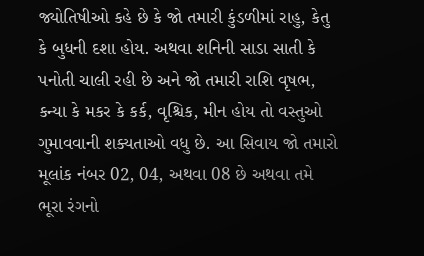જ્યોતિષીઓ કહે છે કે જો તમારી કુંડળીમાં રાહુ, કેતુ કે બુધની દશા હોય. અથવા શનિની સાડા સાતી કે પનોતી ચાલી રહી છે અને જો તમારી રાશિ વૃષભ, કન્યા કે મકર કે કર્ક, વૃશ્ચિક, મીન હોય તો વસ્તુઓ ગુમાવવાની શક્યતાઓ વધુ છે. આ સિવાય જો તમારો મૂલાંક નંબર 02, 04, અથવા 08 છે અથવા તમે ભૂરા રંગનો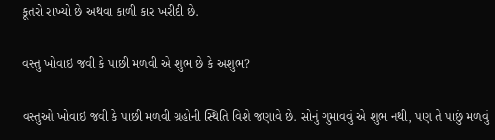કૂતરો રાખ્યો છે અથવા કાળી કાર ખરીદી છે.

વસ્તુ ખોવાઇ જવી કે પાછી મળવી એ શુભ છે કે અશુભ?

વસ્તુઓ ખોવાઇ જવી કે પાછી મળવી ગ્રહોની સ્થિતિ વિશે જણાવે છે. સોનું ગુમાવવું એ શુભ નથી, પણ તે પાછું મળવું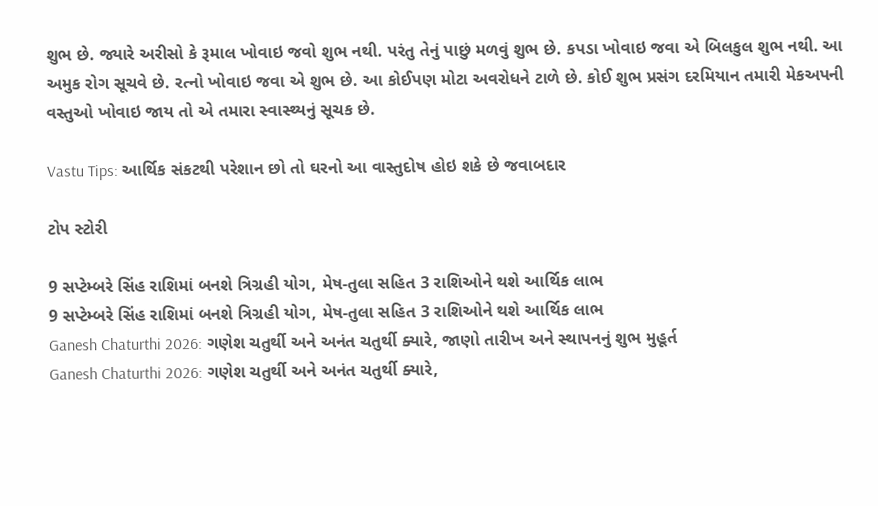શુભ છે. જ્યારે અરીસો કે રૂમાલ ખોવાઇ જવો શુભ નથી. પરંતુ તેનું પાછું મળવું શુભ છે. કપડા ખોવાઇ જવા એ બિલકુલ શુભ નથી. આ અમુક રોગ સૂચવે છે. રત્નો ખોવાઇ જવા એ શુભ છે. આ કોઈપણ મોટા અવરોધને ટાળે છે. કોઈ શુભ પ્રસંગ દરમિયાન તમારી મેકઅપની વસ્તુઓ ખોવાઇ જાય તો એ તમારા સ્વાસ્થ્યનું સૂચક છે.

Vastu Tips: આર્થિક સંકટથી પરેશાન છો તો ઘરનો આ વાસ્તુદોષ હોઇ શકે છે જવાબદાર

ટોપ સ્ટોરી

9 સપ્ટેમ્બરે સિંહ રાશિમાં બનશે ત્રિગ્રહી યોગ, મેષ-તુલા સહિત 3 રાશિઓને થશે આર્થિક લાભ
9 સપ્ટેમ્બરે સિંહ રાશિમાં બનશે ત્રિગ્રહી યોગ, મેષ-તુલા સહિત 3 રાશિઓને થશે આર્થિક લાભ
Ganesh Chaturthi 2026: ગણેશ ચતુર્થી અને અનંત ચતુર્થી ક્યારે, જાણો તારીખ અને સ્થાપનનું શુભ મુહૂર્ત
Ganesh Chaturthi 2026: ગણેશ ચતુર્થી અને અનંત ચતુર્થી ક્યારે,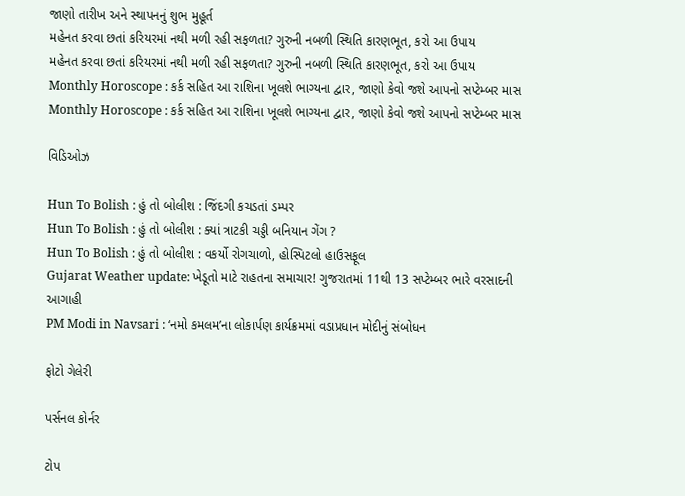જાણો તારીખ અને સ્થાપનનું શુભ મુહૂર્ત
મહેનત કરવા છતાં કરિયરમાં નથી મળી રહી સફળતા? ગુરુની નબળી સ્થિતિ કારણભૂત, કરો આ ઉપાય
મહેનત કરવા છતાં કરિયરમાં નથી મળી રહી સફળતા? ગુરુની નબળી સ્થિતિ કારણભૂત, કરો આ ઉપાય
Monthly Horoscope : કર્ક સહિત આ રાશિના ખૂલશે ભાગ્યના દ્વાર, જાણો કેવો જશે આપનો સપ્ટેમ્બર માસ
Monthly Horoscope : કર્ક સહિત આ રાશિના ખૂલશે ભાગ્યના દ્વાર, જાણો કેવો જશે આપનો સપ્ટેમ્બર માસ

વિડિઓઝ

Hun To Bolish : હું તો બોલીશ : જિંદગી કચડતાં ડમ્પર
Hun To Bolish : હું તો બોલીશ : ક્યાં ત્રાટકી ચડ્ડી બનિયાન ગેંગ ?
Hun To Bolish : હું તો બોલીશ : વકર્યો રોગચાળો, હોસ્પિટલો હાઉસફૂલ
Gujarat Weather update: ખેડૂતો માટે રાહતના સમાચાર! ગુજરાતમાં 11થી 13 સપ્ટેમ્બર ભારે વરસાદની આગાહી
PM Modi in Navsari : ‘નમો કમલમ’ના લોકાર્પણ કાર્યક્રમમાં વડાપ્રધાન મોદીનું સંબોધન

ફોટો ગેલેરી

પર્સનલ કોર્નર

ટોપ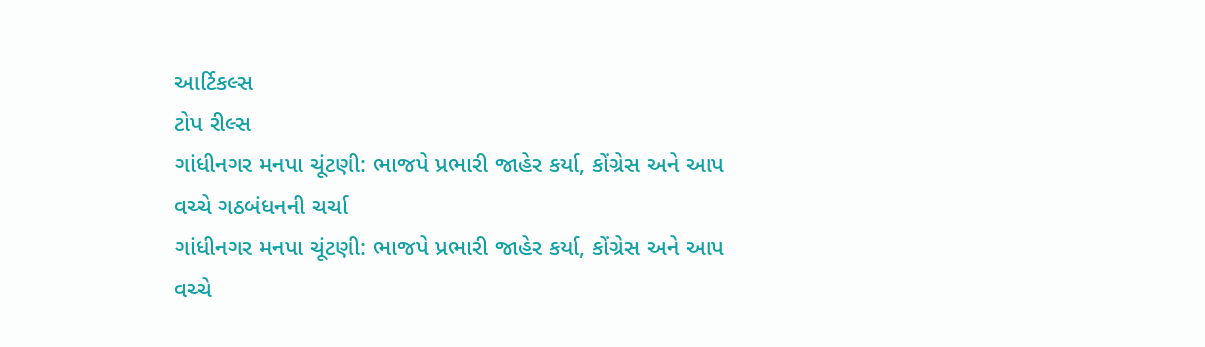આર્ટિકલ્સ
ટોપ રીલ્સ
ગાંધીનગર મનપા ચૂંટણી: ભાજપે પ્રભારી જાહેર કર્યા, કોંગ્રેસ અને આપ વચ્ચે ગઠબંધનની ચર્ચા
ગાંધીનગર મનપા ચૂંટણી: ભાજપે પ્રભારી જાહેર કર્યા, કોંગ્રેસ અને આપ વચ્ચે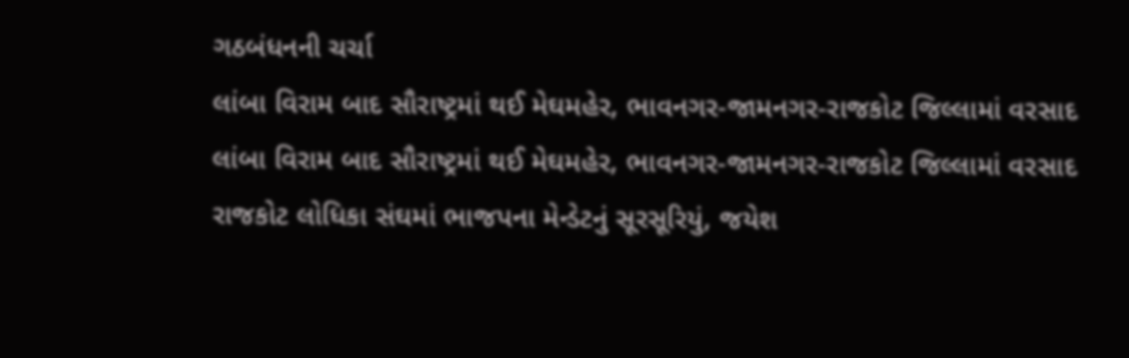ગઠબંધનની ચર્ચા
લાંબા વિરામ બાદ સૌરાષ્ટ્રમાં થઈ મેઘમહેર, ભાવનગર-જામનગર-રાજકોટ જિલ્લામાં વરસાદ
લાંબા વિરામ બાદ સૌરાષ્ટ્રમાં થઈ મેઘમહેર, ભાવનગર-જામનગર-રાજકોટ જિલ્લામાં વરસાદ
રાજકોટ લોધિકા સંઘમાં ભાજપના મેન્ડેટનું સૂરસૂરિયું, જયેશ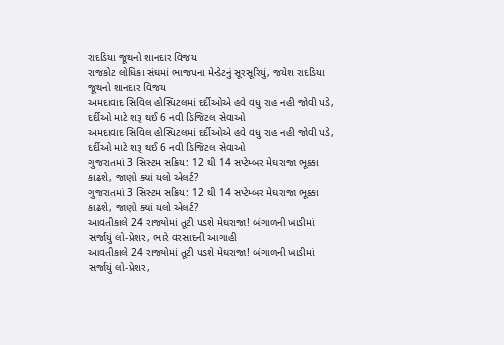રાદડિયા જૂથનો શાનદાર વિજય
રાજકોટ લોધિકા સંઘમાં ભાજપના મેન્ડેટનું સૂરસૂરિયું, જયેશ રાદડિયા જૂથનો શાનદાર વિજય
અમદાવાદ સિવિલ હોસ્પિટલમાં દર્દીઓએ હવે વધુ રાહ નહી જોવી પડે, દર્દીઓ માટે શરૂ થઈ 6 નવી ડિજિટલ સેવાઓ
અમદાવાદ સિવિલ હોસ્પિટલમાં દર્દીઓએ હવે વધુ રાહ નહી જોવી પડે, દર્દીઓ માટે શરૂ થઈ 6 નવી ડિજિટલ સેવાઓ
ગુજરાતમાં 3 સિસ્ટમ સક્રિય: 12 થી 14 સપ્ટેમ્બર મેઘરાજા ભૂક્કા કાઢશે, જાણો ક્યાં યલો એલર્ટ?
ગુજરાતમાં 3 સિસ્ટમ સક્રિય: 12 થી 14 સપ્ટેમ્બર મેઘરાજા ભૂક્કા કાઢશે, જાણો ક્યાં યલો એલર્ટ?
આવતીકાલે 24 રાજ્યોમાં તૂટી પડશે મેઘરાજા! બંગાળની ખાડીમાં સર્જાયું લો-પ્રેશર, ભારે વરસાદની આગાહી
આવતીકાલે 24 રાજ્યોમાં તૂટી પડશે મેઘરાજા! બંગાળની ખાડીમાં સર્જાયું લો-પ્રેશર,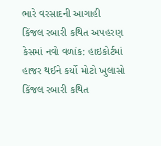ભારે વરસાદની આગાહી
કિંજલ રબારી કથિત અપહરણ કેસમાં નવો વળાંક: હાઇકોર્ટમાં હાજર થઈને કર્યો મોટો ખુલાસો
કિંજલ રબારી કથિત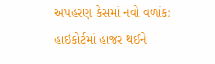અપહરણ કેસમાં નવો વળાંક: હાઇકોર્ટમાં હાજર થઈને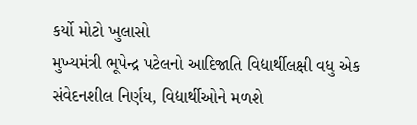કર્યો મોટો ખુલાસો
મુખ્યમંત્રી ભૂપેન્દ્ર પટેલનો આદિજાતિ વિદ્યાર્થીલક્ષી વધુ એક સંવેદનશીલ નિર્ણય, વિદ્યાર્થીઓને મળશે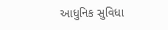આધુનિક સુવિધા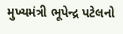મુખ્યમંત્રી ભૂપેન્દ્ર પટેલનો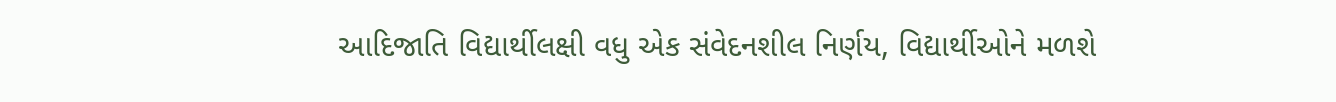આદિજાતિ વિદ્યાર્થીલક્ષી વધુ એક સંવેદનશીલ નિર્ણય, વિદ્યાર્થીઓને મળશે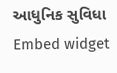આધુનિક સુવિધા
Embed widget